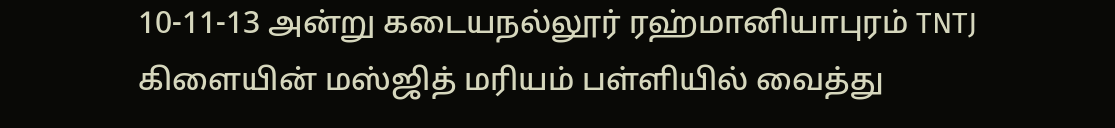10-11-13 அன்று கடையநல்லூர் ரஹ்மானியாபுரம் TNTJ கிளையின் மஸ்ஜித் மரியம் பள்ளியில் வைத்து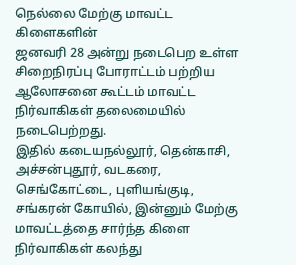நெல்லை மேற்கு மாவட்ட கிளைகளின்
ஜனவரி 28 அன்று நடைபெற உள்ள சிறைநிரப்பு போராட்டம் பற்றிய ஆலோசனை கூட்டம் மாவட்ட நிர்வாகிகள் தலைமையில் நடைபெற்றது.
இதில் கடையநல்லூர், தென்காசி, அச்சன்புதூர், வடகரை, செங்கோட்டை, புளியங்குடி, சங்கரன் கோயில், இன்னும் மேற்கு மாவட்டத்தை சார்ந்த கிளை நிர்வாகிகள் கலந்து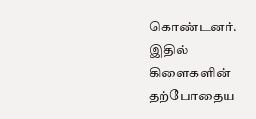கொண்டனர். இதில் கிளைகளின் தற்போதைய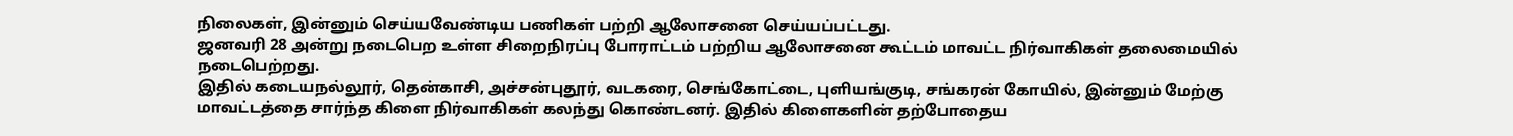நிலைகள், இன்னும் செய்யவேண்டிய பணிகள் பற்றி ஆலோசனை செய்யப்பட்டது.
ஜனவரி 28 அன்று நடைபெற உள்ள சிறைநிரப்பு போராட்டம் பற்றிய ஆலோசனை கூட்டம் மாவட்ட நிர்வாகிகள் தலைமையில் நடைபெற்றது.
இதில் கடையநல்லூர், தென்காசி, அச்சன்புதூர், வடகரை, செங்கோட்டை, புளியங்குடி, சங்கரன் கோயில், இன்னும் மேற்கு மாவட்டத்தை சார்ந்த கிளை நிர்வாகிகள் கலந்து கொண்டனர். இதில் கிளைகளின் தற்போதைய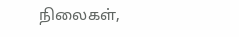நிலைகள்,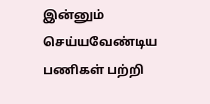இன்னும் செய்யவேண்டிய பணிகள் பற்றி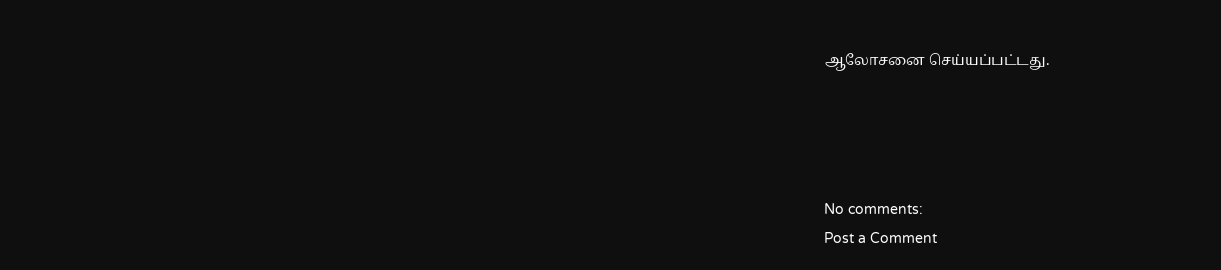ஆலோசனை செய்யப்பட்டது.




No comments:
Post a Comment